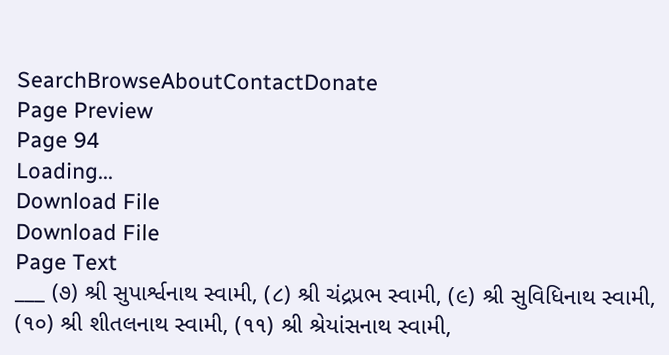SearchBrowseAboutContactDonate
Page Preview
Page 94
Loading...
Download File
Download File
Page Text
___ (૭) શ્રી સુપાર્શ્વનાથ સ્વામી, (૮) શ્રી ચંદ્રપ્રભ સ્વામી, (૯) શ્રી સુવિધિનાથ સ્વામી, (૧૦) શ્રી શીતલનાથ સ્વામી, (૧૧) શ્રી શ્રેયાંસનાથ સ્વામી,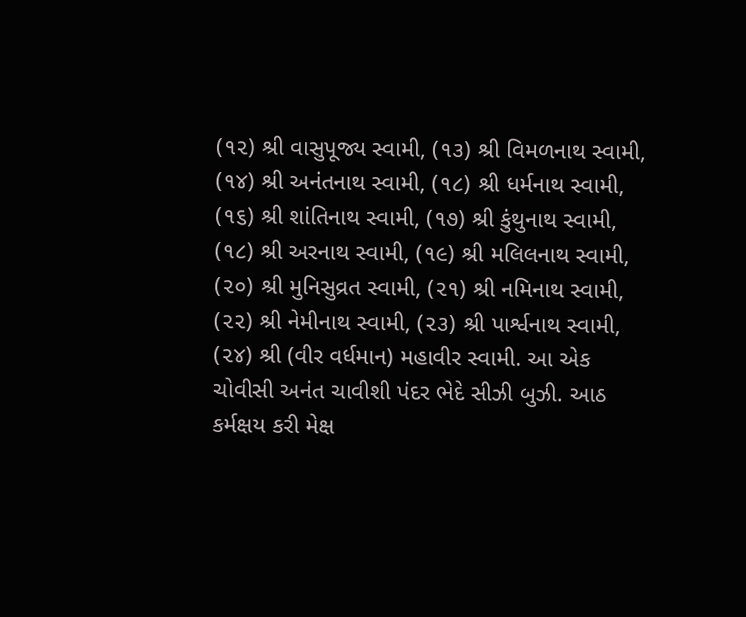(૧૨) શ્રી વાસુપૂજ્ય સ્વામી, (૧૩) શ્રી વિમળનાથ સ્વામી, (૧૪) શ્રી અનંતનાથ સ્વામી, (૧૮) શ્રી ધર્મનાથ સ્વામી, (૧૬) શ્રી શાંતિનાથ સ્વામી, (૧૭) શ્રી કુંથુનાથ સ્વામી, (૧૮) શ્રી અરનાથ સ્વામી, (૧૯) શ્રી મલિલનાથ સ્વામી, (૨૦) શ્રી મુનિસુવ્રત સ્વામી, (૨૧) શ્રી નમિનાથ સ્વામી, (૨૨) શ્રી નેમીનાથ સ્વામી, (૨૩) શ્રી પાર્શ્વનાથ સ્વામી, (૨૪) શ્રી (વીર વર્ધમાન) મહાવીર સ્વામી. આ એક ચોવીસી અનંત ચાવીશી પંદર ભેદે સીઝી બુઝી. આઠ કર્મક્ષય કરી મેક્ષ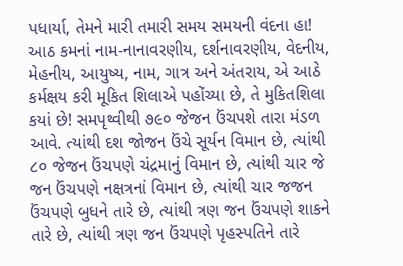પધાર્યા, તેમને મારી તમારી સમય સમયની વંદના હા! આઠ કમનાં નામ-નાનાવરણીય, દર્શનાવરણીય, વેદનીય, મેહનીય, આયુષ્ય, નામ, ગાત્ર અને અંતરાય, એ આઠે કર્મક્ષય કરી મૂકિત શિલાએ પહોંચ્યા છે, તે મુકિતશિલા કયાં છે! સમપૃથ્વીથી ૭૯૦ જેજન ઉંચપશે તારા મંડળ આવે. ત્યાંથી દશ જોજન ઉંચે સૂર્યન વિમાન છે, ત્યાંથી ૮૦ જેજન ઉંચપણે ચંદ્રમાનું વિમાન છે, ત્યાંથી ચાર જે જન ઉંચપણે નક્ષત્રનાં વિમાન છે, ત્યાંથી ચાર જજન ઉંચપણે બુધને તારે છે, ત્યાંથી ત્રણ જન ઉંચપણે શાકને તારે છે, ત્યાંથી ત્રણ જન ઉંચપણે પૃહસ્પતિને તારે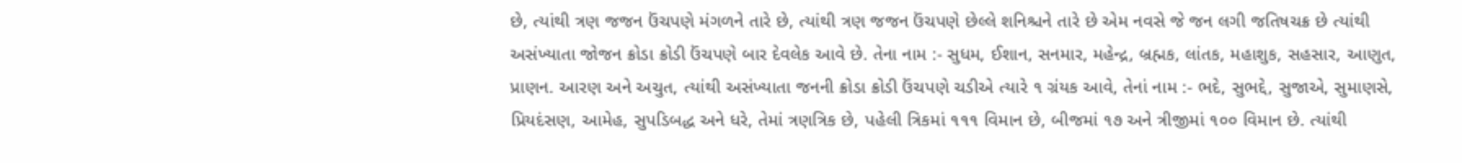છે, ત્યાંથી ત્રણ જજન ઉંચપણે મંગળને તારે છે, ત્યાંથી ત્રણ જજન ઉંચપણે છેલ્લે શનિશ્ચને તારે છે એમ નવસે જે જન લગી જતિષચક્ર છે ત્યાંથી અસંખ્યાતા જોજન ક્રોડા ક્રોડી ઉંચપણે બાર દેવલેક આવે છે. તેના નામ :- સુધમ, ઈશાન, સનમાર, મહેન્દ્ર, બ્રહ્મક, લાંતક, મહાશુક, સહસાર, આણુત, પ્રાણન. આરણ અને અચુત, ત્યાંથી અસંખ્યાતા જનની ક્રોડા ક્રોડી ઉંચપણે ચડીએ ત્યારે ૧ ગ્રંયક આવે, તેનાં નામ :- ભદે, સુભદ્દે, સુજાએ, સુમાણસે, પ્રિયદંસણ, આમેહ, સુપડિબદ્ધ અને ધરે, તેમાં ત્રણત્રિક છે, પહેલી ત્રિકમાં ૧૧૧ વિમાન છે, બીજમાં ૧૭ અને ત્રીજીમાં ૧૦૦ વિમાન છે. ત્યાંથી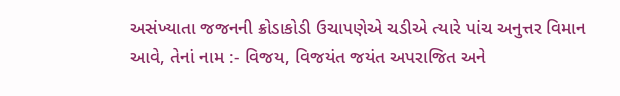અસંખ્યાતા જજનની ક્રોડાકોડી ઉચાપણેએ ચડીએ ત્યારે પાંચ અનુત્તર વિમાન આવે, તેનાં નામ :- વિજય, વિજયંત જયંત અપરાજિત અને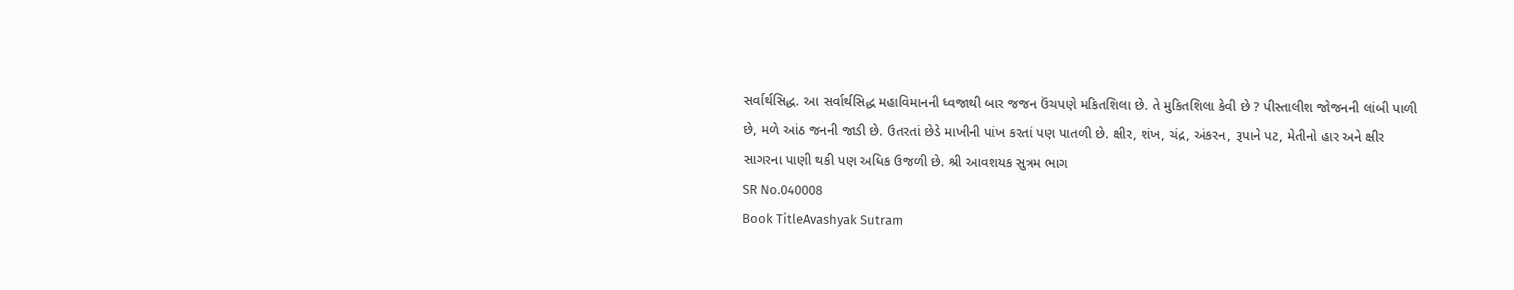સર્વાર્થસિદ્ધ. આ સર્વાર્થસિદ્ધ મહાવિમાનની ધ્વજાથી બાર જજન ઉંચપણે મકિતશિલા છે. તે મુકિતશિલા કેવી છે ? પીસ્તાલીશ જોજનની લાંબી પાળી છે, મળે આંઠ જનની જાડી છે. ઉતરતાં છેડે માખીની પાંખ કરતાં પણ પાતળી છે. ક્ષીર, શંખ, ચંદ્ર, અંકરન, રૂપાને પટ, મેતીનો હાર અને ક્ષીર સાગરના પાણી થકી પણ અધિક ઉજળી છે. શ્રી આવશયક સુત્રમ ભાગ
SR No.040008
Book TitleAvashyak Sutram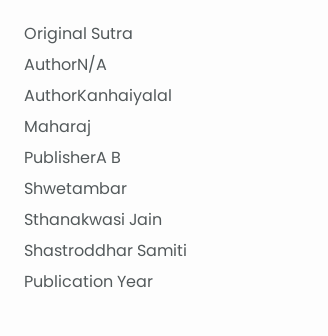Original Sutra AuthorN/A
AuthorKanhaiyalal Maharaj
PublisherA B Shwetambar Sthanakwasi Jain Shastroddhar Samiti
Publication Year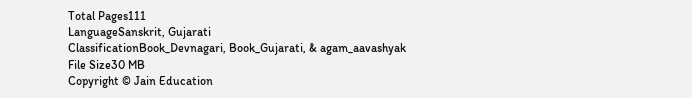Total Pages111
LanguageSanskrit, Gujarati
ClassificationBook_Devnagari, Book_Gujarati, & agam_aavashyak
File Size30 MB
Copyright © Jain Education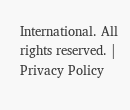International. All rights reserved. | Privacy Policy